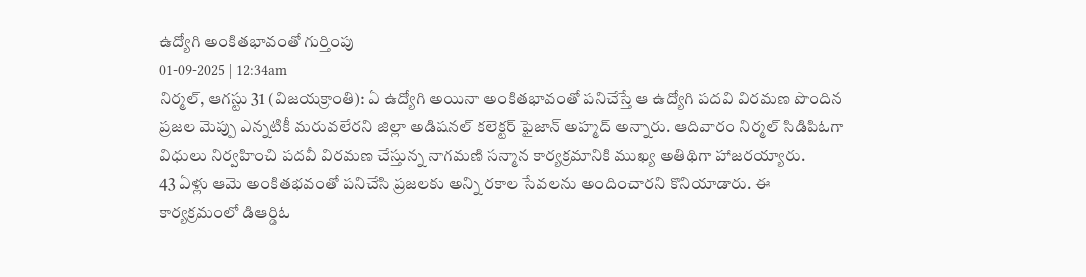ఉద్యోగి అంకితభావంతో గుర్తింపు
01-09-2025 | 12:34am
నిర్మల్, ఆగస్టు 31 (విజయక్రాంతి): ఏ ఉద్యోగి అయినా అంకితభావంతో పనిచేస్తే ఆ ఉద్యోగి పదవి విరమణ పొందిన ప్రజల మెప్పు ఎన్నటికీ మరువలేరని జిల్లా అడిషనల్ కలెక్టర్ ఫైజాన్ అహ్మద్ అన్నారు. ఆదివారం నిర్మల్ సిడిపిఓగా విధులు నిర్వహించి పదవీ విరమణ చేస్తున్న నాగమణి సన్మాన కార్యక్రమానికి ముఖ్య అతిథిగా హాజరయ్యారు.
43 ఏళ్లు ఆమె అంకితభవంతో పనిచేసి ప్రజలకు అన్ని రకాల సేవలను అందించారని కొనియాడారు. ఈ కార్యక్రమంలో డిఆర్డిఓ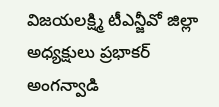విజయలక్ష్మి టీఎన్జీవో జిల్లా అధ్యక్షులు ప్రభాకర్ అంగన్వాడి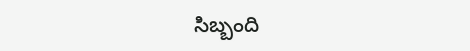సిబ్బంది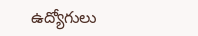ఉద్యోగులు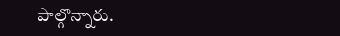పాల్గొన్నారు.